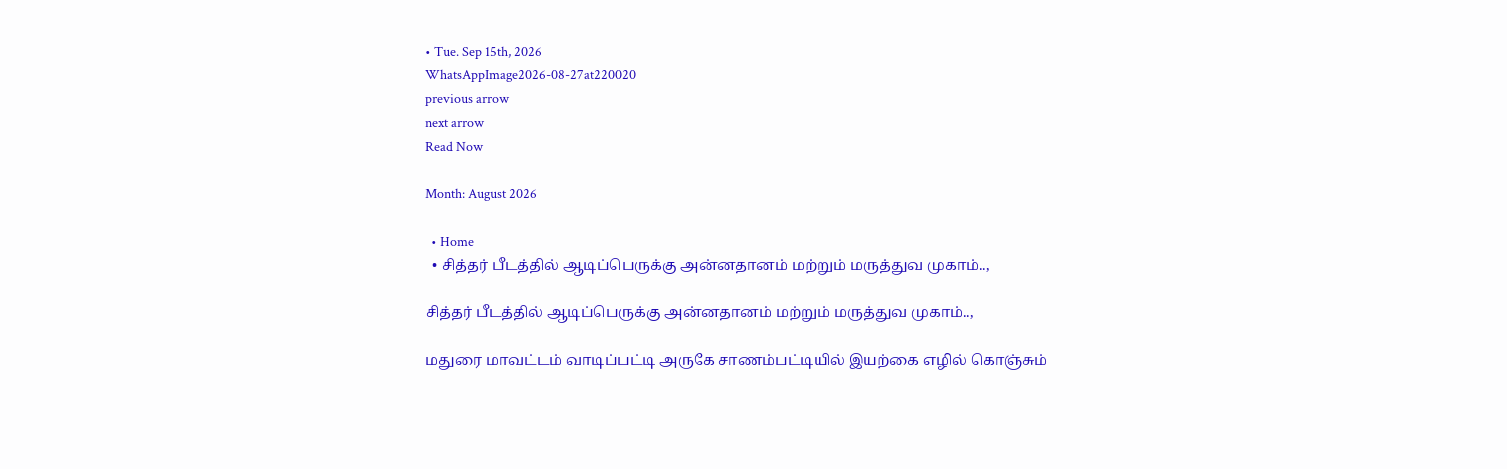• Tue. Sep 15th, 2026
WhatsAppImage2026-08-27at220020
previous arrow
next arrow
Read Now

Month: August 2026

  • Home
  • சித்தர் பீடத்தில் ஆடிப்பெருக்கு அன்னதானம் மற்றும் மருத்துவ முகாம்..,

சித்தர் பீடத்தில் ஆடிப்பெருக்கு அன்னதானம் மற்றும் மருத்துவ முகாம்..,

மதுரை மாவட்டம் வாடிப்பட்டி அருகே சாணம்பட்டியில் இயற்கை எழில் கொஞ்சும்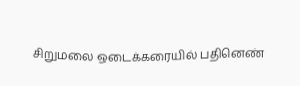சிறுமலை ஒடைக்கரையில் பதினெண்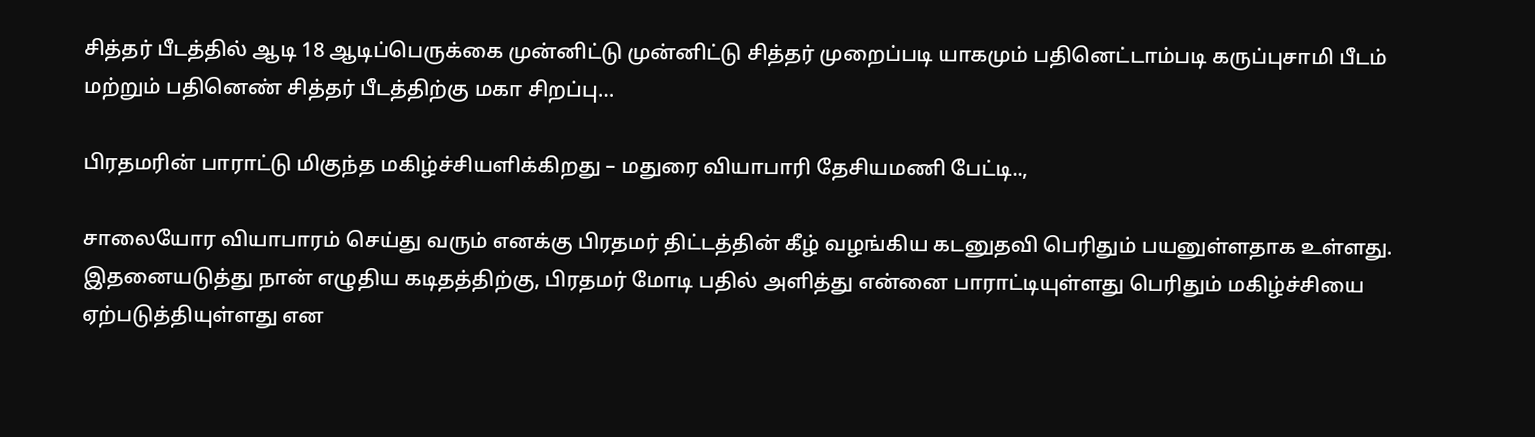சித்தர் பீடத்தில் ஆடி 18 ஆடிப்பெருக்கை முன்னிட்டு முன்னிட்டு சித்தர் முறைப்படி யாகமும் பதினெட்டாம்படி கருப்புசாமி பீடம் மற்றும் பதினெண் சித்தர் பீடத்திற்கு மகா சிறப்பு…

பிரதமரின் பாராட்டு மிகுந்த மகிழ்ச்சியளிக்கிறது – மதுரை வியாபாரி தேசியமணி பேட்டி..,

சாலையோர வியாபாரம் செய்து வரும் எனக்கு பிரதமர் திட்டத்தின் கீழ் வழங்கிய கடனுதவி பெரிதும் பயனுள்ளதாக உள்ளது. இதனையடுத்து நான் எழுதிய கடிதத்திற்கு, பிரதமர் மோடி பதில் அளித்து என்னை பாராட்டியுள்ளது பெரிதும் மகிழ்ச்சியை ஏற்படுத்தியுள்ளது என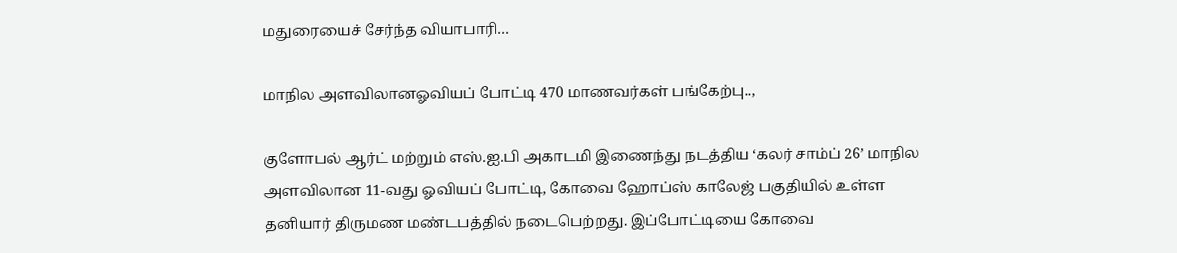மதுரையைச் சேர்ந்த வியாபாரி…

மாநில அளவிலானஓவியப் போட்டி 470 மாணவர்கள் பங்கேற்பு..,

குளோபல் ஆர்ட் மற்றும் எஸ்.ஐ.பி அகாடமி இணைந்து நடத்திய ‘கலர் சாம்ப் 26’ மாநில அளவிலான 11-வது ஓவியப் போட்டி, கோவை ஹோப்ஸ் காலேஜ் பகுதியில் உள்ள தனியார் திருமண மண்டபத்தில் நடைபெற்றது. இப்போட்டியை கோவை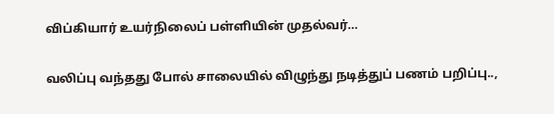விப்கியார் உயர்நிலைப் பள்ளியின் முதல்வர்…

வலிப்பு வந்தது போல் சாலையில் விழுந்து நடித்துப் பணம் பறிப்பு..,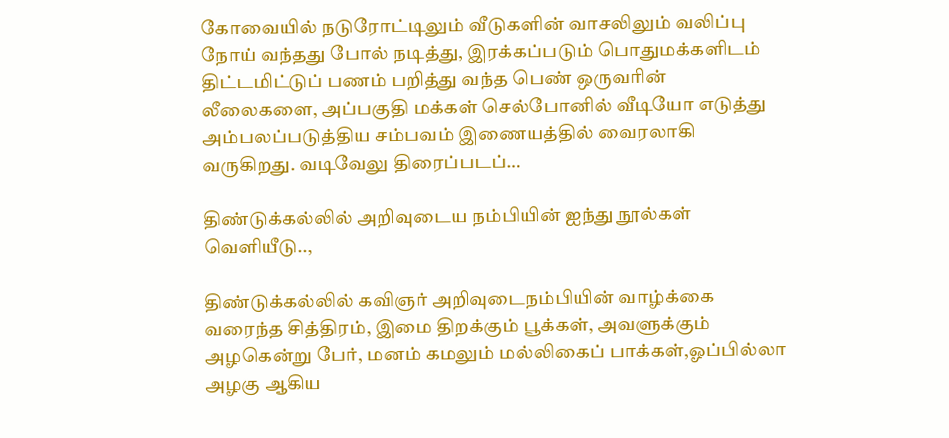கோவையில் நடுரோட்டிலும் வீடுகளின் வாசலிலும் வலிப்பு நோய் வந்தது போல் நடித்து, இரக்கப்படும் பொதுமக்களிடம் திட்டமிட்டுப் பணம் பறித்து வந்த பெண் ஒருவரின் லீலைகளை, அப்பகுதி மக்கள் செல்போனில் வீடியோ எடுத்து அம்பலப்படுத்திய சம்பவம் இணையத்தில் வைரலாகி வருகிறது. வடிவேலு திரைப்படப்…

திண்டுக்கல்லில் அறிவுடைய நம்பியின் ஐந்து நூல்கள் வெளியீடு..,

திண்டுக்கல்லில் கவிஞர் அறிவுடைநம்பியின் வாழ்க்கை வரைந்த சித்திரம், இமை திறக்கும் பூக்கள், அவளுக்கும் அழகென்று பேர், மனம் கமலும் மல்லிகைப் பாக்கள்,ஓப்பில்லா அழகு ஆகிய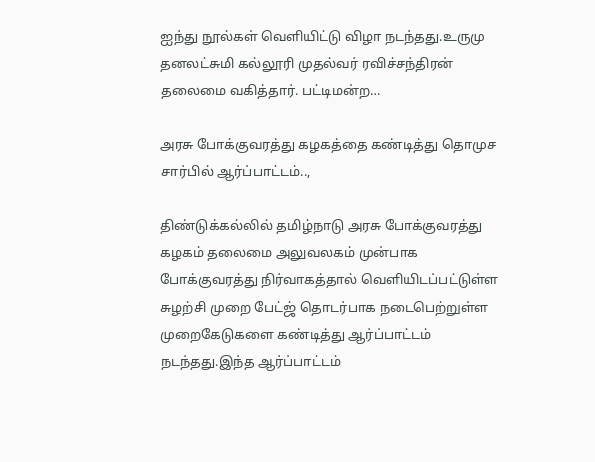ஐந்து நூல்கள் வெளியிட்டு விழா நடந்தது.உருமு தனலட்சுமி கல்லூரி முதல்வர் ரவிச்சந்திரன் தலைமை வகித்தார். பட்டிமன்ற…

அரசு போக்குவரத்து கழகத்தை கண்டித்து தொமுச சார்பில் ஆர்ப்பாட்டம்..,

திண்டுக்கல்லில் தமிழ்நாடு அரசு போக்குவரத்து கழகம் தலைமை அலுவலகம் முன்பாக போக்குவரத்து நிர்வாகத்தால் வெளியிடப்பட்டுள்ள சுழற்சி முறை பேட்ஜ் தொடர்பாக நடைபெற்றுள்ள முறைகேடுகளை கண்டித்து ஆர்ப்பாட்டம் நடந்தது.இந்த ஆர்ப்பாட்டம்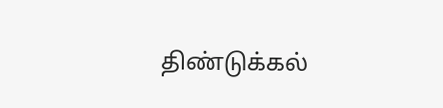திண்டுக்கல்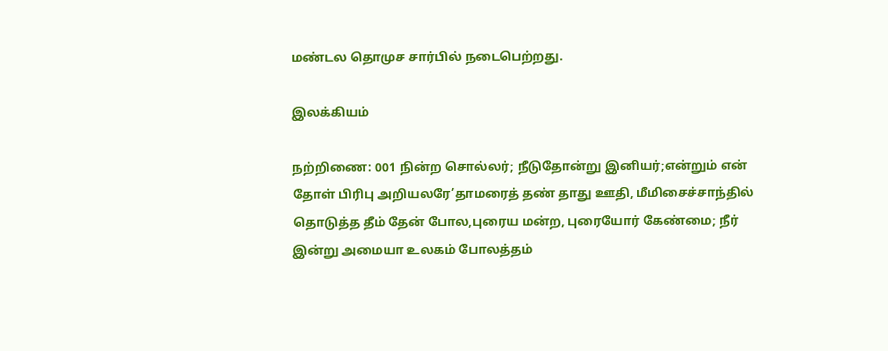மண்டல தொமுச சார்பில் நடைபெற்றது.

இலக்கியம்

நற்றிணை: 001 நின்ற சொல்லர்; நீடுதோன்று இனியர்;என்றும் என் தோள் பிரிபு அறியலரே’தாமரைத் தண் தாது ஊதி, மீமிசைச்சாந்தில் தொடுத்த தீம் தேன் போல,புரைய மன்ற, புரையோர் கேண்மை; நீர் இன்று அமையா உலகம் போலத்தம்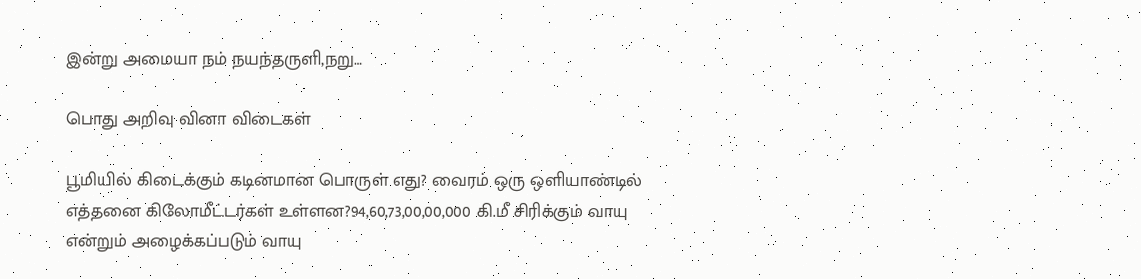இன்று அமையா நம் நயந்தருளி,நறு…

பொது அறிவு வினா விடைகள்

பூமியில் கிடைக்கும் கடினமான பொருள் எது? வைரம் ஒரு ஒளியாண்டில் எத்தனை கிலோமீட்டர்கள் உள்ளன?94,60,73,00,00,000 கி.மீ சிரிக்கும் வாயு என்றும் அழைக்கப்படும் வாயு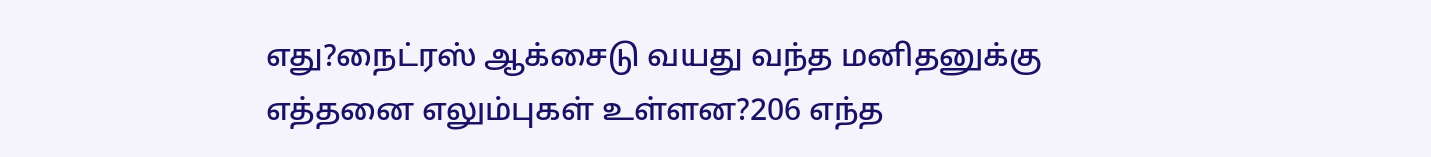எது?நைட்ரஸ் ஆக்சைடு வயது வந்த மனிதனுக்கு எத்தனை எலும்புகள் உள்ளன?206 எந்த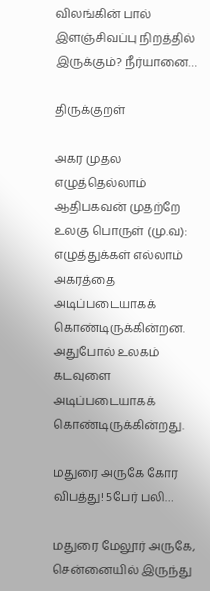விலங்கின் பால் இளஞ்சிவப்பு நிறத்தில் இருக்கும்? நீர்யானை…

திருக்குறள்

அகர முதல எழுத்தெல்லாம் ஆதிபகவன் முதற்றே உலகு பொருள் (மு.வ): எழுத்துக்கள்‌ எல்லாம்‌ அகரத்தை அடிப்படையாகக்‌ கொண்டிருக்கின்றன. அதுபோல்‌ உலகம்‌ கடவுளை அடிப்படையாகக்‌ கொண்டிருக்கின்றது.

மதுரை அருகே கோர விபத்து! 5பேர் பலி…

மதுரை மேலூர் அருகே, சென்னையில் இருந்து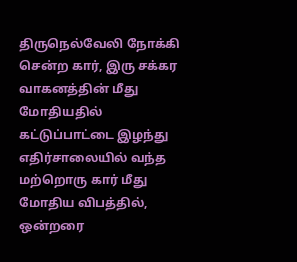திருநெல்வேலி நோக்கி சென்ற கார், இரு சக்கர வாகனத்தின் மீது மோதியதில் கட்டுப்பாட்டை இழந்து எதிர்சாலையில் வந்த மற்றொரு கார் மீது மோதிய விபத்தில், ஒன்றரை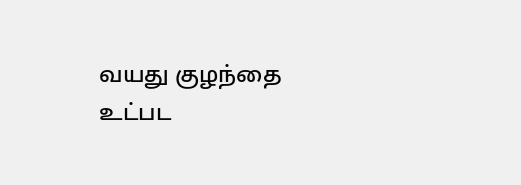வயது குழந்தை உட்பட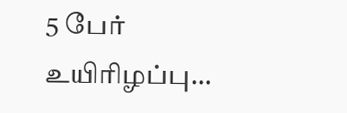5 பேர் உயிரிழப்பு…